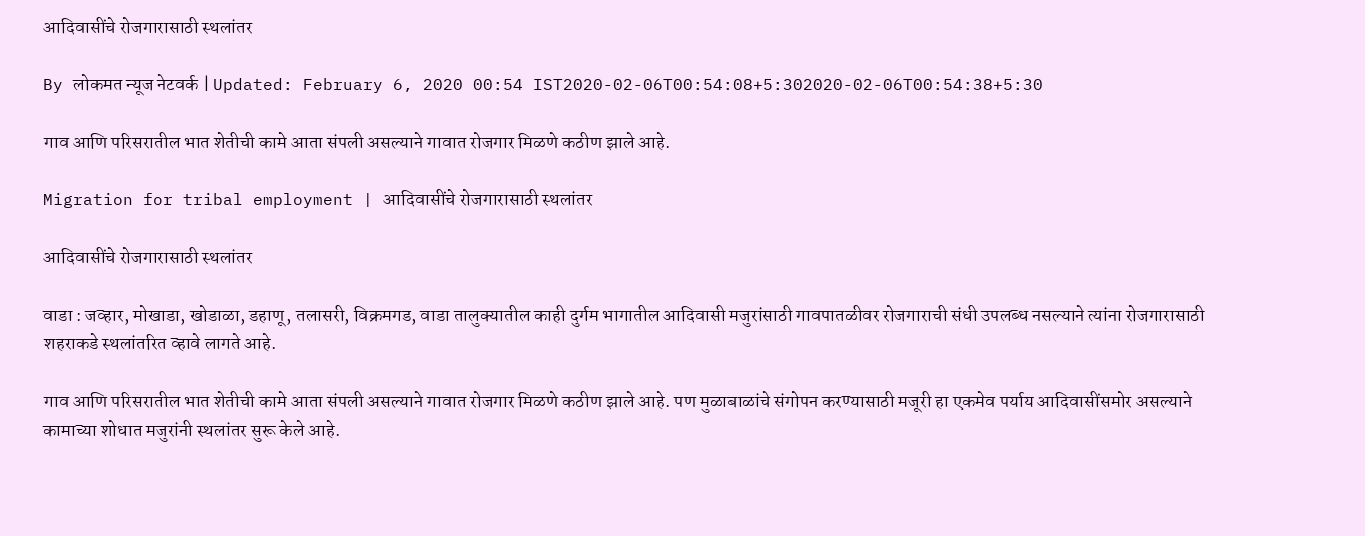आदिवासींचे रोजगारासाठी स्थलांतर

By लोकमत न्यूज नेटवर्क | Updated: February 6, 2020 00:54 IST2020-02-06T00:54:08+5:302020-02-06T00:54:38+5:30

गाव आणि परिसरातील भात शेतीची कामे आता संपली असल्याने गावात रोजगार मिळणे कठीण झाले आहे.

Migration for tribal employment | आदिवासींचे रोजगारासाठी स्थलांतर

आदिवासींचे रोजगारासाठी स्थलांतर

वाडा : जव्हार, मोखाडा, खोडाळा, डहाणू, तलासरी, विक्रमगड, वाडा तालुक्यातील काही दुर्गम भागातील आदिवासी मजुरांसाठी गावपातळीवर रोजगाराची संधी उपलब्ध नसल्याने त्यांना रोजगारासाठी शहराकडे स्थलांतरित व्हावे लागते आहे.

गाव आणि परिसरातील भात शेतीची कामे आता संपली असल्याने गावात रोजगार मिळणे कठीण झाले आहे. पण मुळाबाळांचे संगोपन करण्यासाठी मजूरी हा एकमेव पर्याय आदिवासींसमोर असल्याने कामाच्या शोधात मजुरांनी स्थलांतर सुरू केले आहे.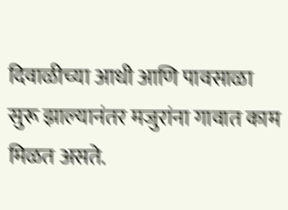दिवाळीच्या आधी आणि पावसाळा सुरू झाल्यानंतर मजुरांना गावात काम मिळत असते.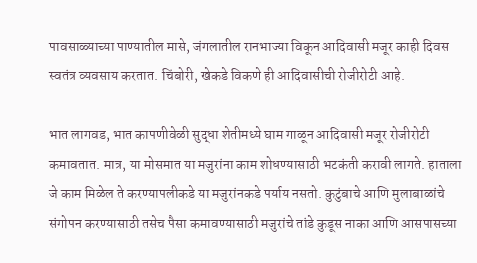पावसाळ्याच्या पाण्यातील मासे, जंगलातील रानभाज्या विकून आदिवासी मजूर काही दिवस स्वतंत्र व्यवसाय करतात. चिंबोरी, खेकडे विकणे ही आदिवासीची रोजीरोटी आहे.

भात लागवड, भात कापणीवेळी सुद्धा शेतीमध्ये घाम गाळून आदिवासी मजूर रोजीरोटी कमावतात. मात्र, या मोसमात या मजुरांना काम शोधण्यासाठी भटकंती करावी लागते. हाताला जे काम मिळेल ते करण्यापलीकडे या मजुरांनकडे पर्याय नसतो. कुटुंबाचे आणि मुलाबाळांचे संगोपन करण्यासाठी तसेच पैसा कमावण्यासाठी मजुरांचे तांडे कुडूस नाका आणि आसपासच्या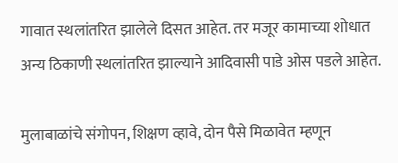गावात स्थलांतरित झालेले दिसत आहेत. तर मजूर कामाच्या शोधात अन्य ठिकाणी स्थलांतरित झाल्याने आदिवासी पाडे ओस पडले आहेत.

मुलाबाळांचे संगोपन, शिक्षण व्हावे, दोन पैसे मिळावेत म्हणून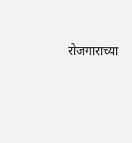रोजगाराच्या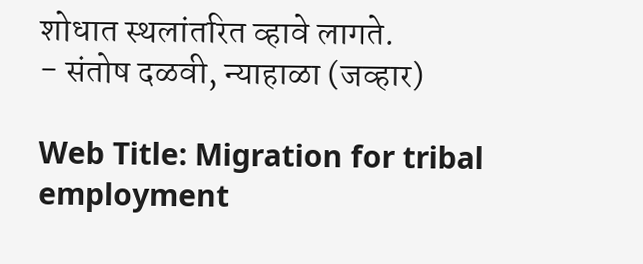शोधात स्थलांतरित व्हावे लागते.
- संतोष दळवी, न्याहाळा (जव्हार)

Web Title: Migration for tribal employment